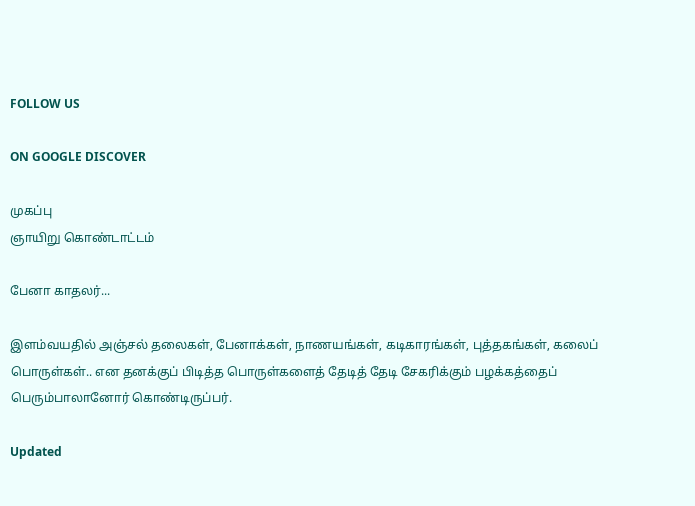FOLLOW US

ON GOOGLE DISCOVER

முகப்பு
ஞாயிறு கொண்டாட்டம்

பேனா காதலர்...

இளம்வயதில் அஞ்சல் தலைகள், பேனாக்கள், நாணயங்கள், கடிகாரங்கள், புத்தகங்கள், கலைப் பொருள்கள்.. என தனக்குப் பிடித்த பொருள்களைத் தேடித் தேடி சேகரிக்கும் பழக்கத்தைப் பெரும்பாலானோர் கொண்டிருப்பர்.

Updated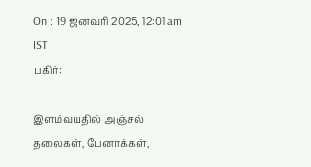On : 19 ஜனவரி 2025, 12:01 am IST
பகிர்:

இளம்வயதில் அஞ்சல் தலைகள், பேனாக்கள்,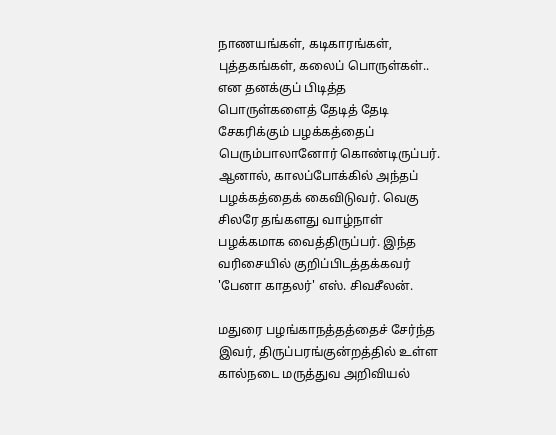நாணயங்கள், கடிகாரங்கள், புத்தகங்கள், கலைப் பொருள்கள்.. என தனக்குப் பிடித்த பொருள்களைத் தேடித் தேடி சேகரிக்கும் பழக்கத்தைப் பெரும்பாலானோர் கொண்டிருப்பர். ஆனால், காலப்போக்கில் அந்தப் பழக்கத்தைக் கைவிடுவர். வெகு சிலரே தங்களது வாழ்நாள் பழக்கமாக வைத்திருப்பர். இந்த வரிசையில் குறிப்பிடத்தக்கவர் 'பேனா காதலர்' எஸ். சிவசீலன்.

மதுரை பழங்காநத்தத்தைச் சேர்ந்த இவர், திருப்பரங்குன்றத்தில் உள்ள கால்நடை மருத்துவ அறிவியல்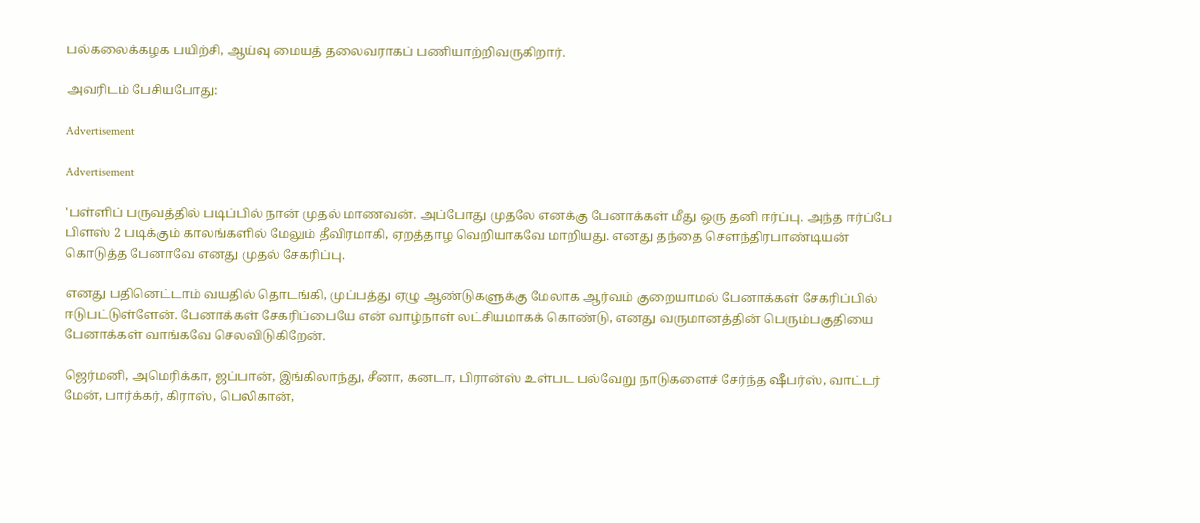பல்கலைக்கழக பயிற்சி, ஆய்வு மையத் தலைவராகப் பணியாற்றிவருகிறார்.

அவரிடம் பேசியபோது:

Advertisement

Advertisement

'பள்ளிப் பருவத்தில் படிப்பில் நான் முதல் மாணவன். அப்போது முதலே எனக்கு பேனாக்கள் மீது ஒரு தனி ஈர்ப்பு. அந்த ஈர்ப்பே பிளஸ் 2 படிக்கும் காலங்களில் மேலும் தீவிரமாகி, ஏறத்தாழ வெறியாகவே மாறியது. எனது தந்தை செளந்திரபாண்டியன் கொடுத்த பேனாவே எனது முதல் சேகரிப்பு.

எனது பதினெட்டாம் வயதில் தொடங்கி, முப்பத்து ஏழு ஆண்டுகளுக்கு மேலாக ஆர்வம் குறையாமல் பேனாக்கள் சேகரிப்பில் ஈடுபட்டுள்ளேன். பேனாக்கள் சேகரிப்பையே என் வாழ்நாள் லட்சியமாகக் கொண்டு, எனது வருமானத்தின் பெரும்பகுதியை பேனாக்கள் வாங்கவே செலவிடுகிறேன்.

ஜெர்மனி, அமெரிக்கா, ஜப்பான், இங்கிலாந்து, சீனா, கனடா, பிரான்ஸ் உள்பட பல்வேறு நாடுகளைச் சேர்ந்த ஷீபர்ஸ், வாட்டர் மேன், பார்க்கர், கிராஸ், பெலிகான்,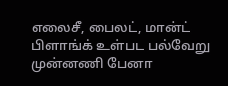எலைசீ, பைலட், மான்ட் பிளாங்க் உள்பட பல்வேறு முன்னணி பேனா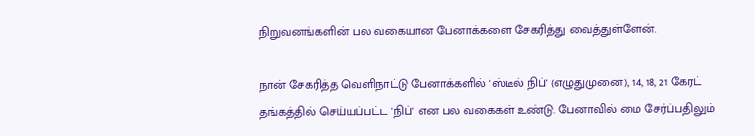நிறுவனங்களின் பல வகையான பேனாக்களை சேகரித்து வைத்துள்ளேன்.

நான் சேகரித்த வெளிநாட்டு பேனாக்களில் 'ஸ்டீல் நிப்' (எழுதுமுனை), 14, 18, 21 கேரட் தங்கத்தில் செய்யப்பட்ட 'நிப்' என பல வகைகள் உண்டு. பேனாவில் மை சேர்ப்பதிலும்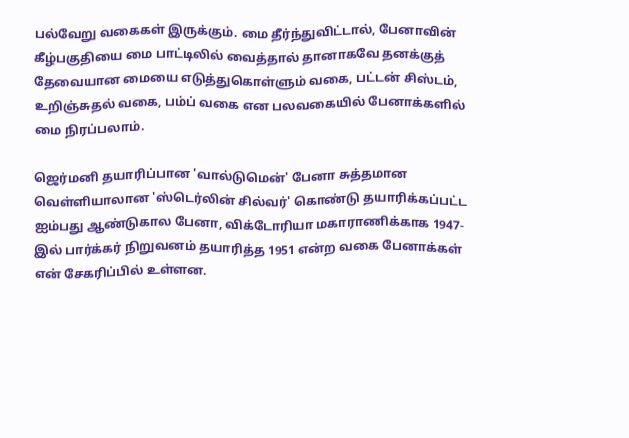பல்வேறு வகைகள் இருக்கும். மை தீர்ந்துவிட்டால், பேனாவின் கீழ்பகுதியை மை பாட்டிலில் வைத்தால் தானாகவே தனக்குத் தேவையான மையை எடுத்துகொள்ளும் வகை, பட்டன் சிஸ்டம், உறிஞ்சுதல் வகை, பம்ப் வகை என பலவகையில் பேனாக்களில் மை நிரப்பலாம்.

ஜெர்மனி தயாரிப்பான 'வால்டுமென்' பேனா சுத்தமான வெள்ளியாலான 'ஸ்டெர்லின் சில்வர்' கொண்டு தயாரிக்கப்பட்ட ஐம்பது ஆண்டுகால பேனா, விக்டோரியா மகாராணிக்காக 1947- இல் பார்க்கர் நிறுவனம் தயாரித்த 1951 என்ற வகை பேனாக்கள் என் சேகரிப்பில் உள்ளன.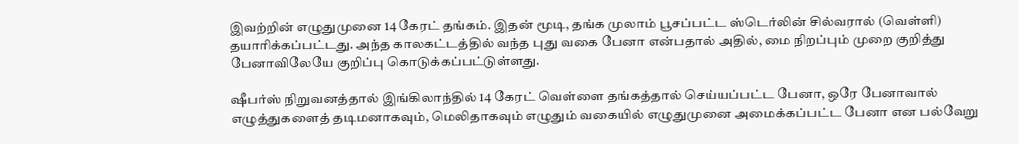இவற்றின் எழுதுமுனை 14 கேரட் தங்கம். இதன் மூடி, தங்க முலாம் பூசப்பட்ட ஸ்டெர்லின் சில்வரால் (வெள்ளி) தயாரிக்கப்பட்டது. அந்த காலகட்டத்தில் வந்த புது வகை பேனா என்பதால் அதில், மை நிறப்பும் முறை குறித்து பேனாவிலேயே குறிப்பு கொடுக்கப்பட்டுள்ளது.

ஷீபர்ஸ் நிறுவனத்தால் இங்கிலாந்தில் 14 கேரட் வெள்ளை தங்கத்தால் செய்யப்பட்ட பேனா, ஒரே பேனாவால் எழுத்துகளைத் தடிமனாகவும், மெலிதாகவும் எழுதும் வகையில் எழுதுமுனை அமைக்கப்பட்ட பேனா என பல்வேறு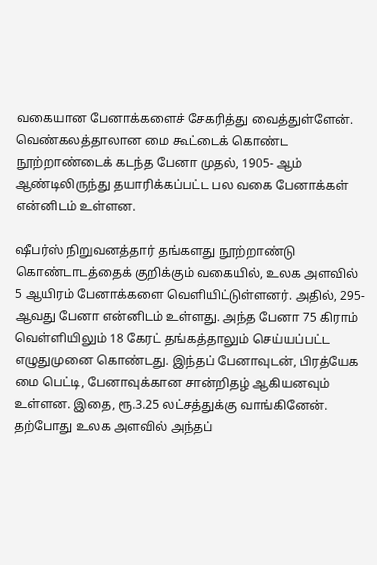வகையான பேனாக்களைச் சேகரித்து வைத்துள்ளேன். வெண்கலத்தாலான மை கூட்டைக் கொண்ட நூற்றாண்டைக் கடந்த பேனா முதல், 1905- ஆம் ஆண்டிலிருந்து தயாரிக்கப்பட்ட பல வகை பேனாக்கள் என்னிடம் உள்ளன.

ஷீபர்ஸ் நிறுவனத்தார் தங்களது நூற்றாண்டு கொண்டாடத்தைக் குறிக்கும் வகையில், உலக அளவில் 5 ஆயிரம் பேனாக்களை வெளியிட்டுள்ளனர். அதில், 295- ஆவது பேனா என்னிடம் உள்ளது. அந்த பேனா 75 கிராம் வெள்ளியிலும் 18 கேரட் தங்கத்தாலும் செய்யப்பட்ட எழுதுமுனை கொண்டது. இந்தப் பேனாவுடன், பிரத்யேக மை பெட்டி, பேனாவுக்கான சான்றிதழ் ஆகியனவும் உள்ளன. இதை, ரூ.3.25 லட்சத்துக்கு வாங்கினேன். தற்போது உலக அளவில் அந்தப்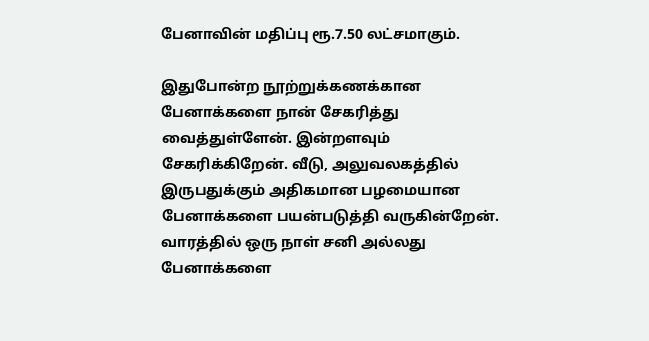பேனாவின் மதிப்பு ரூ.7.50 லட்சமாகும்.

இதுபோன்ற நூற்றுக்கணக்கான பேனாக்களை நான் சேகரித்து வைத்துள்ளேன். இன்றளவும் சேகரிக்கிறேன். வீடு, அலுவலகத்தில் இருபதுக்கும் அதிகமான பழமையான பேனாக்களை பயன்படுத்தி வருகின்றேன். வாரத்தில் ஒரு நாள் சனி அல்லது பேனாக்களை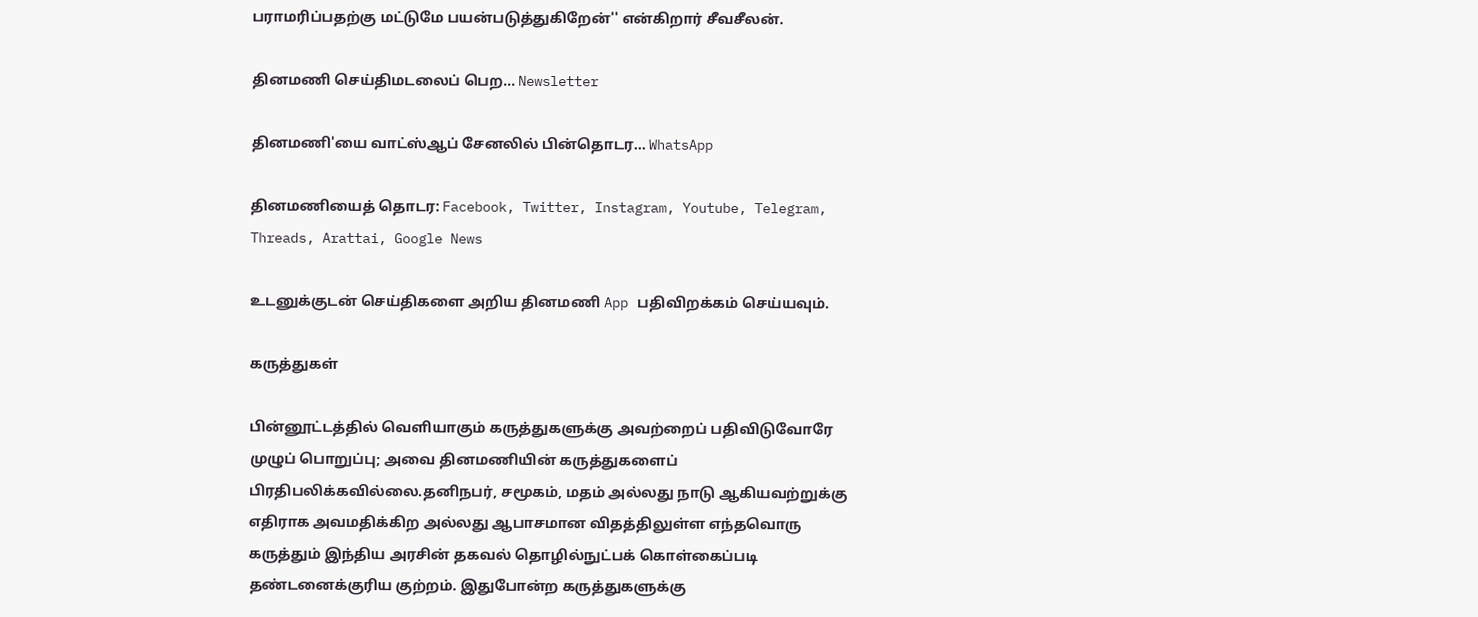பராமரிப்பதற்கு மட்டுமே பயன்படுத்துகிறேன்'' என்கிறார் சீவசீலன்.

தினமணி செய்திமடலைப் பெற... Newsletter

தினமணி'யை வாட்ஸ்ஆப் சேனலில் பின்தொடர... WhatsApp

தினமணியைத் தொடர: Facebook, Twitter, Instagram, Youtube, Telegram, Threads, Arattai, Google News

உடனுக்குடன் செய்திகளை அறிய தினமணி App பதிவிறக்கம் செய்யவும்.

கருத்துகள்

பின்னூட்டத்தில் வெளியாகும் கருத்துகளுக்கு அவற்றைப் பதிவிடுவோரே முழுப் பொறுப்பு; அவை தினமணியின் கருத்துகளைப் பிரதிபலிக்கவில்லை.தனிநபர், சமூகம், மதம் அல்லது நாடு ஆகியவற்றுக்கு எதிராக அவமதிக்கிற அல்லது ஆபாசமான விதத்திலுள்ள எந்தவொரு கருத்தும் இந்திய அரசின் தகவல் தொழில்நுட்பக் கொள்கைப்படி தண்டனைக்குரிய குற்றம். இதுபோன்ற கருத்துகளுக்கு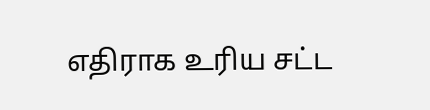எதிராக உரிய சட்ட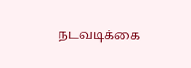நடவடிக்கை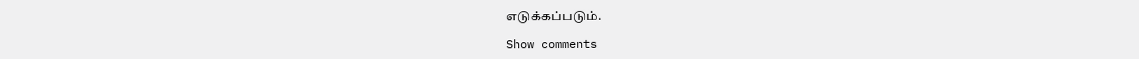எடுக்கப்படும்.

Show comments